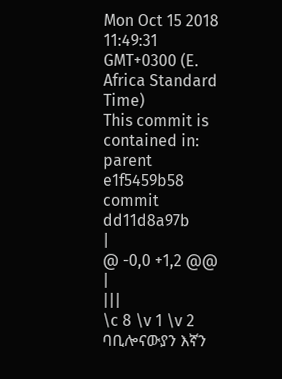Mon Oct 15 2018 11:49:31 GMT+0300 (E. Africa Standard Time)
This commit is contained in:
parent
e1f5459b58
commit
dd11d8a97b
|
@ -0,0 +1,2 @@
|
|||
\c 8 \v 1 \v 2 ባቢሎናውያን እኛን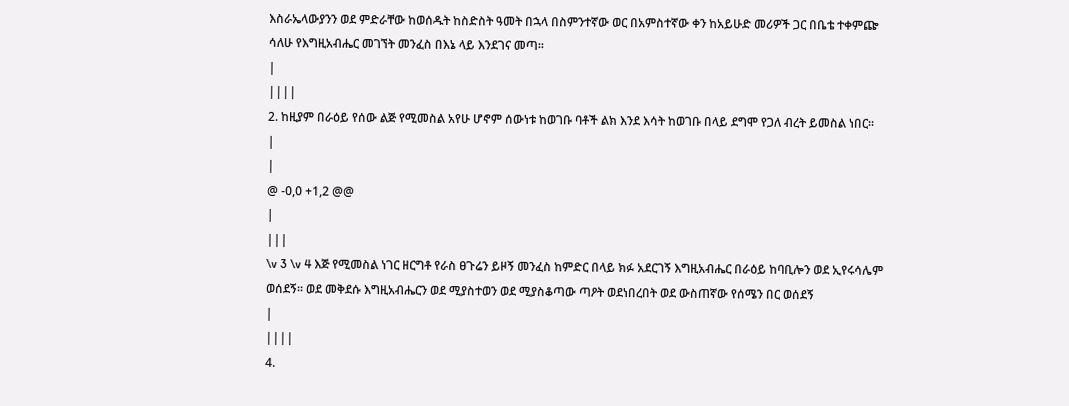እስራኤላውያንን ወደ ምድራቸው ከወሰዱት ከስድስት ዓመት በኋላ በስምንተኛው ወር በአምስተኛው ቀን ከአይሁድ መሪዎች ጋር በቤቴ ተቀምጬ ሳለሁ የእግዚአብሔር መገኘት መንፈስ በእኔ ላይ እንደገና መጣ፡፡
|
||||
2. ከዚያም በራዕይ የሰው ልጅ የሚመስል አየሁ ሆኖም ሰውነቱ ከወገቡ ባቶች ልክ እንደ እሳት ከወገቡ በላይ ደግሞ የጋለ ብረት ይመስል ነበር፡፡
|
|
@ -0,0 +1,2 @@
|
|||
\v 3 \v 4 እጅ የሚመስል ነገር ዘርግቶ የራስ ፀጉሬን ይዞኝ መንፈስ ከምድር በላይ ክፉ አደርገኝ እግዚአብሔር በራዕይ ከባቢሎን ወደ ኢየሩሳሌም ወሰደኝ፡፡ ወደ መቅደሱ እግዚአብሔርን ወደ ሚያስተወን ወደ ሚያስቆጣው ጣዖት ወደነበረበት ወደ ውስጠኛው የሰሜን በር ወሰደኝ
|
||||
4.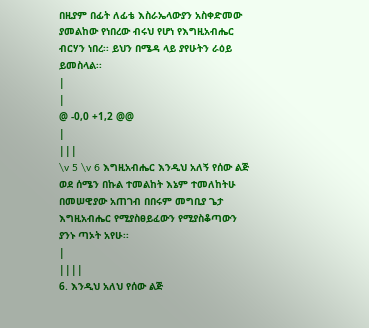በዚያም በፊት ለፊቴ እስራኤላውያን አስቀድመው ያመልከው የነበረው ብሩህ የሆነ የእግዚአብሔር ብርሃን ነበረ፡፡ ይህን በሜዳ ላይ ያየሁትን ራዕይ ይመስላል፡፡
|
|
@ -0,0 +1,2 @@
|
|||
\v 5 \v 6 እግዚአብሔር እንዲህ አለኝ የሰው ልጅ ወደ ሰሜን በኩል ተመልከት እኔም ተመለከትሁ በመሠዊያው አጠገብ በበሩም መግቢያ ጌታ እግዚአብሔር የሚያስፀይፈውን የሚያስቆጣውን ያንኑ ጣኦት አየሁ፡፡
|
||||
6. እንዲህ አለህ የሰው ልጅ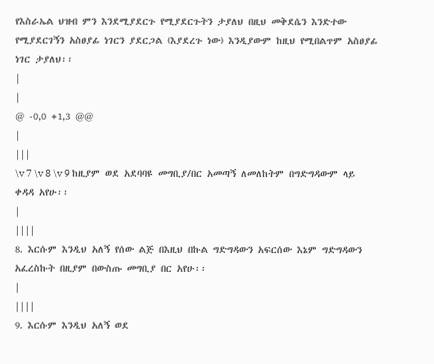የእስራኤል ህዝብ ምን እንደሚያደርጉ የሚያደርጉትን ታያለህ በዚህ መቅደሴን እንድተው የሚያደርገኝን አስፀያፊ ነገርን ያደርጋል (እያደረጉ ነው) እንዲያውም ከዚህ የሚበልጥም አስፀያፊ ነገር ታያለህ፡፡
|
|
@ -0,0 +1,3 @@
|
|||
\v 7 \v 8 \v 9 ከዚያም ወደ አደባባዩ መግቢያ/በር አመጣኝ ለመለከትም በግድግዳውም ላይ ቀዳዳ አየሁ፡፡
|
||||
8. እርሱም እንዲህ አለኝ የሰው ልጅ በእዚህ በኩል ግድግዳውን አፍርሰው እኔም ግድግዳውን አፈረስኩት በዚያም በውስጡ መግቢያ በር አየሁ፡፡
|
||||
9. እርሱም እንዲህ አለኝ ወደ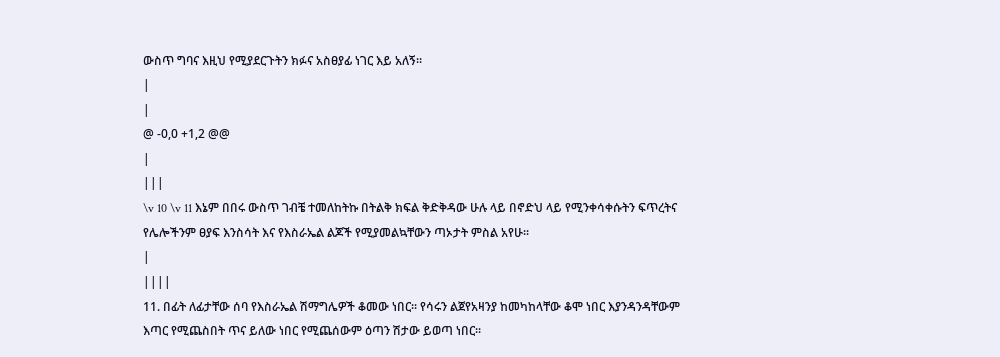ውስጥ ግባና እዚህ የሚያደርጉትን ክፉና አስፀያፊ ነገር እይ አለኝ፡፡
|
|
@ -0,0 +1,2 @@
|
|||
\v 10 \v 11 እኔም በበሩ ውስጥ ገብቼ ተመለከትኩ በትልቅ ክፍል ቅድቅዳው ሁሉ ላይ በኖድህ ላይ የሚንቀሳቀሱትን ፍጥረትና የሌሎችንም ፀያፍ እንስሳት እና የእስራኤል ልጆች የሚያመልኳቸውን ጣኦታት ምስል አየሁ፡፡
|
||||
11. በፊት ለፊታቸው ሰባ የእስራኤል ሽማግሌዎች ቆመው ነበር፡፡ የሳሩን ልጀየአዛንያ ከመካከላቸው ቆሞ ነበር እያንዳንዳቸውም እጣር የሚጨስበት ጥና ይለው ነበር የሚጨሰውም ዕጣን ሽታው ይወጣ ነበር፡፡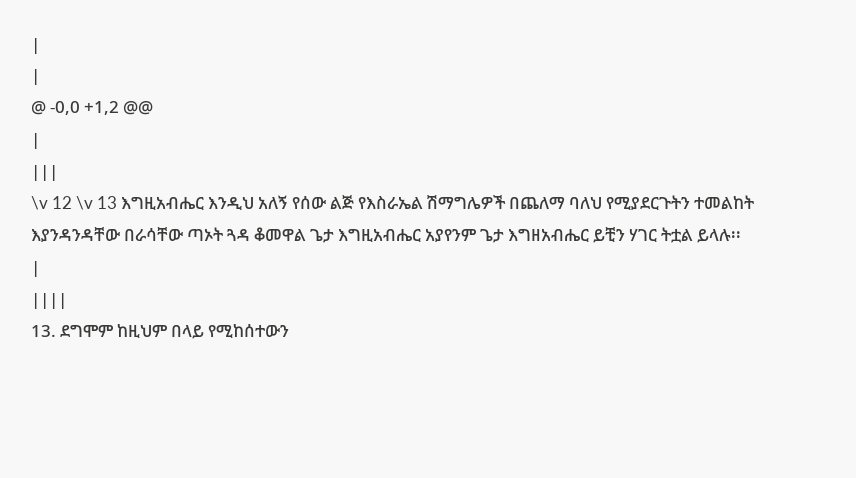|
|
@ -0,0 +1,2 @@
|
|||
\v 12 \v 13 እግዚአብሔር እንዲህ አለኝ የሰው ልጅ የእስራኤል ሽማግሌዎች በጨለማ ባለህ የሚያደርጉትን ተመልከት እያንዳንዳቸው በራሳቸው ጣኦት ጓዳ ቆመዋል ጌታ እግዚአብሔር አያየንም ጌታ እግዘአብሔር ይቺን ሃገር ትቷል ይላሉ፡፡
|
||||
13. ደግሞም ከዚህም በላይ የሚከሰተውን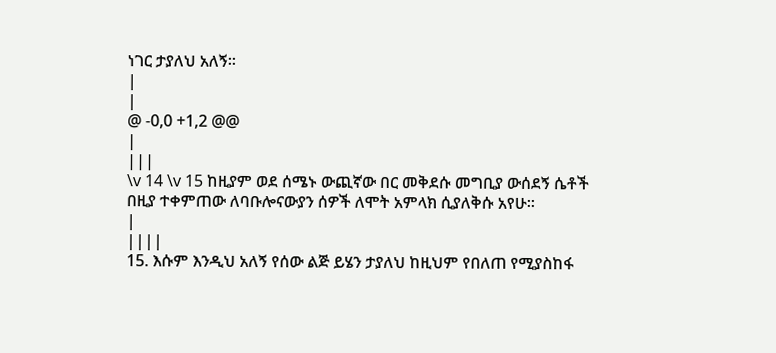ነገር ታያለህ አለኝ፡፡
|
|
@ -0,0 +1,2 @@
|
|||
\v 14 \v 15 ከዚያም ወደ ሰሜኑ ውጪኛው በር መቅደሱ መግቢያ ውሰደኝ ሴቶች በዚያ ተቀምጠው ለባቡሎናውያን ሰዎች ለሞት አምላክ ሲያለቅሱ አየሁ፡፡
|
||||
15. እሱም እንዲህ አለኝ የሰው ልጅ ይሄን ታያለህ ከዚህም የበለጠ የሚያስከፋ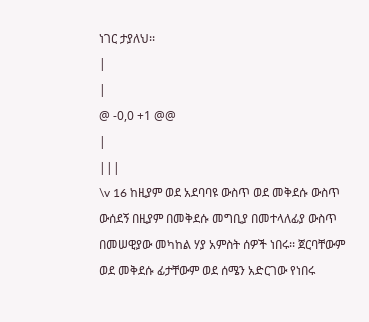ነገር ታያለህ፡፡
|
|
@ -0,0 +1 @@
|
|||
\v 16 ከዚያም ወደ አደባባዩ ውስጥ ወደ መቅደሱ ውስጥ ውሰደኝ በዚያም በመቅደሱ መግቢያ በመተላለፊያ ውስጥ በመሠዊያው መካከል ሃያ አምስት ሰዎች ነበሩ፡፡ ጀርባቸውም ወደ መቅደሱ ፊታቸውም ወደ ሰሜን አድርገው የነበሩ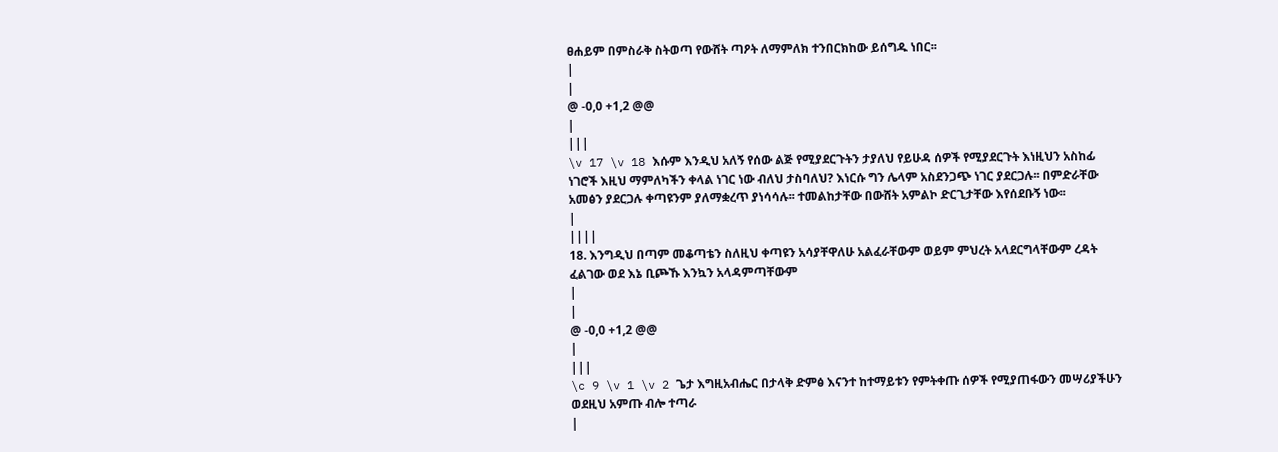ፀሐይም በምስራቅ ስትወጣ የውሸት ጣዖት ለማምለክ ተንበርክከው ይሰግዱ ነበር፡፡
|
|
@ -0,0 +1,2 @@
|
|||
\v 17 \v 18 እሱም እንዲህ አለኝ የሰው ልጅ የሚያደርጉትን ታያለህ የይሁዳ ሰዎች የሚያደርጉት እነዚህን አስከፊ ነገሮች እዚህ ማምለካችን ቀላል ነገር ነው ብለህ ታስባለህ? እነርሱ ግን ሌላም አስደንጋጭ ነገር ያደርጋሉ፡፡ በምድራቸው አመፅን ያደርጋሉ ቀጣዩንም ያለማቋረጥ ያነሳሳሉ፡፡ ተመልከታቸው በውሸት አምልኮ ድርጊታቸው እየሰደቡኝ ነው፡፡
|
||||
18. እንግዲህ በጣም መቆጣቴን ስለዚህ ቀጣዩን አሳያቸዋለሁ አልፈራቸውም ወይም ምህረት አላደርግላቸውም ረዳት ፈልገው ወደ እኔ ቢጮኹ እንኳን አላዳምጣቸውም
|
|
@ -0,0 +1,2 @@
|
|||
\c 9 \v 1 \v 2 ጌታ እግዚአብሔር በታላቅ ድምፅ እናንተ ከተማይቱን የምትቀጡ ሰዎች የሚያጠፋውን መሣሪያችሁን ወደዚህ አምጡ ብሎ ተጣራ
|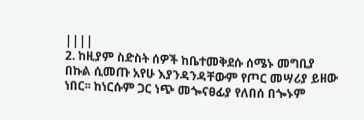||||
2. ከዚያም ስድስት ሰዎች ከቤተመቅደሱ ሰሜኑ መግቢያ በኩል ሲመጡ አየሁ እያንዳንዳቸውም የጦር መሣሪያ ይዘው ነበር፡፡ ከነርሱም ጋር ነጭ መጐናፀፊያ የለበሰ በጐኑም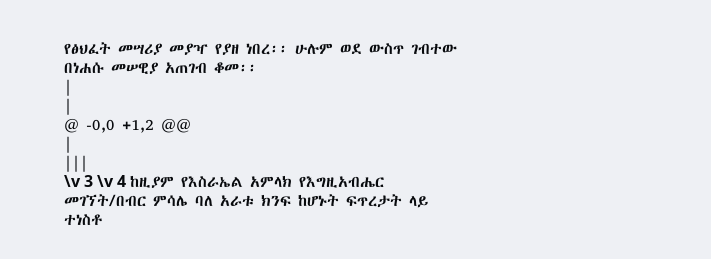የፅህፈት መሣሪያ መያዣ የያዘ ነበረ፡፡ ሁሉም ወደ ውስጥ ገብተው በነሐሱ መሠዊያ አጠገብ ቆመ፡፡
|
|
@ -0,0 +1,2 @@
|
|||
\v 3 \v 4 ከዚያም የእስራኤል አምላክ የእግዚአብሔር መገኘት/በብር ምሳሌ ባለ አራቱ ክንፍ ከሆኑት ፍጥረታት ላይ ተነስቶ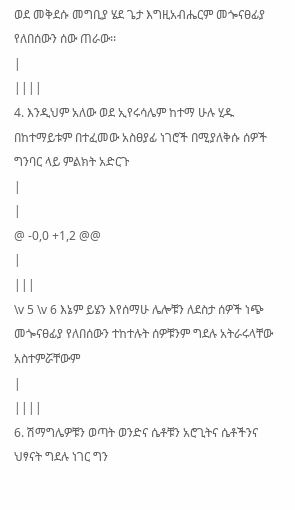ወደ መቅደሱ መግቢያ ሄደ ጌታ እግዚአብሔርም መጐናፀፊያ የለበሰውን ሰው ጠራው፡፡
|
||||
4. እንዲህም አለው ወደ ኢየሩሳሌም ከተማ ሁሉ ሂዱ በከተማይቱም በተፈመው አስፀያፊ ነገሮች በሚያለቅሱ ሰዎች ግንባር ላይ ምልክት አድርጉ
|
|
@ -0,0 +1,2 @@
|
|||
\v 5 \v 6 እኔም ይሄን እየሰማሁ ሌሎቹን ለደስታ ሰዎች ነጭ መጐናፀፊያ የለበሰውን ተከተሉት ሰዎቹንም ግደሉ አትራሩላቸው አስተምሯቸውም
|
||||
6. ሽማግሌዎቹን ወጣት ወንድና ሴቶቹን አሮጊትና ሴቶችንና ህፃናት ግደሉ ነገር ግን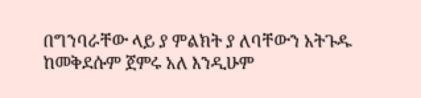በግንባራቸው ላይ ያ ምልክት ያ ለባቸውን አትጉዱ ከመቅደሱም ጀምሩ አለ እንዲሁም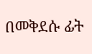በመቅደሱ ፊት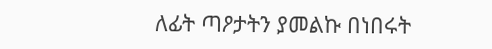ለፊት ጣዖታትን ያመልኩ በነበሩት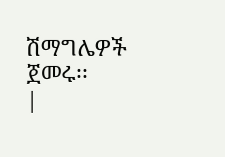ሽማግሌዎች ጀመሩ፡፡
|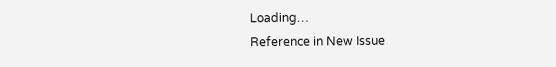Loading…
Reference in New Issue